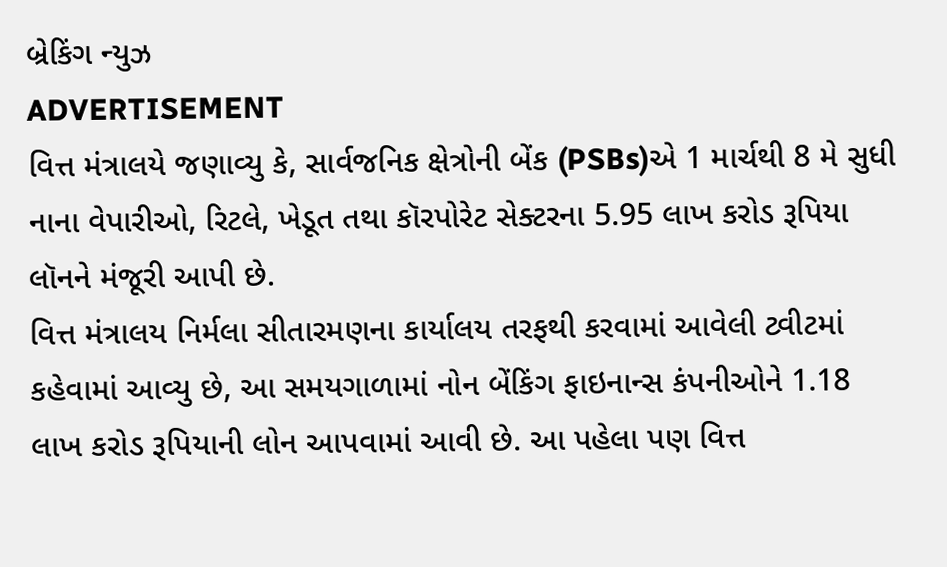બ્રેકિંગ ન્યુઝ
ADVERTISEMENT
વિત્ત મંત્રાલયે જણાવ્યુ કે, સાર્વજનિક ક્ષેત્રોની બેંક (PSBs)એ 1 માર્ચથી 8 મે સુધી નાના વેપારીઓ, રિટલે, ખેડૂત તથા કૉરપોરેટ સેક્ટરના 5.95 લાખ કરોડ રૂપિયા લૉનને મંજૂરી આપી છે.
વિત્ત મંત્રાલય નિર્મલા સીતારમણના કાર્યાલય તરફથી કરવામાં આવેલી ટ્વીટમાં કહેવામાં આવ્યુ છે, આ સમયગાળામાં નોન બેંકિંગ ફાઇનાન્સ કંપનીઓને 1.18 લાખ કરોડ રૂપિયાની લોન આપવામાં આવી છે. આ પહેલા પણ વિત્ત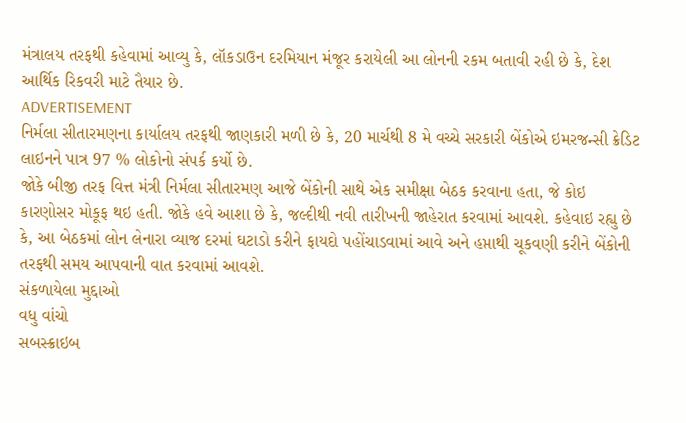મંત્રાલય તરફથી કહેવામાં આવ્યુ કે, લૉકડાઉન દરમિયાન મંજૂર કરાયેલી આ લોનની રકમ બતાવી રહી છે કે, દેશ આર્થિક રિકવરી માટે તૈયાર છે.
ADVERTISEMENT
નિર્મલા સીતારમણના કાર્યાલય તરફથી જાણકારી મળી છે કે, 20 માર્ચથી 8 મે વચ્ચે સરકારી બેંકોએ ઇમરજન્સી ક્રેડિટ લાઇનને પાત્ર 97 % લોકોનો સંપર્ક કર્યો છે.
જોકે બીજી તરફ વિત્ત મંત્રી નિર્મલા સીતારમણ આજે બેંકોની સાથે એક સમીક્ષા બેઠક કરવાના હતા, જે કોઇ કારણોસર મોકૂફ થઇ હતી. જોકે હવે આશા છે કે, જલ્દીથી નવી તારીખની જાહેરાત કરવામાં આવશે. કહેવાઇ રહ્યુ છે કે, આ બેઠકમાં લોન લેનારા વ્યાજ દરમાં ઘટાડો કરીને ફાયદો પહોંચાડવામાં આવે અને હપ્તાથી ચૂકવણી કરીને બેંકોની તરફથી સમય આપવાની વાત કરવામાં આવશે.
સંકળાયેલા મુદ્દાઓ
વધુ વાંચો
સબસ્ક્રાઇબ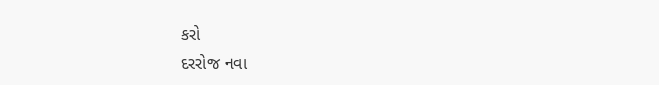કરો
દરરોજ નવા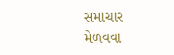સમાચાર મેળવવા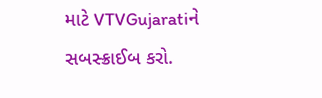માટે VTVGujaratiને સબસ્ક્રાઈબ કરો.